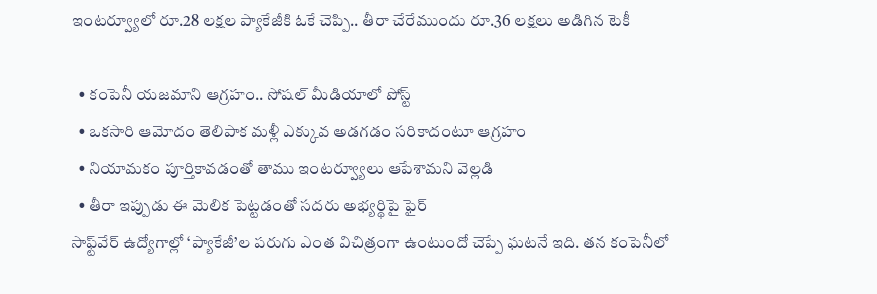ఇంటర్వ్యూలో రూ.28 లక్షల ప్యాకేజీకి ఓకే చెప్పి.. తీరా చేరేముందు రూ.36 లక్షలు అడిగిన టెకీ

  • కంపెనీ యజమాని ఆగ్రహం.. సోషల్ మీడియాలో పోస్ట్
  • ఒకసారి ఆమోదం తెలిపాక మళ్లీ ఎక్కువ అడగడం సరికాదంటూ ఆగ్రహం
  • నియామకం పూర్తికావడంతో తాము ఇంటర్వ్యూలు ఆపేశామని వెల్లడి
  • తీరా ఇప్పుడు ఈ మెలిక పెట్టడంతో సదరు అభ్యర్థిపై ఫైర్
సాఫ్ట్‌వేర్ ఉద్యోగాల్లో ‘ప్యాకేజీ’ల పరుగు ఎంత విచిత్రంగా ఉంటుందో చెప్పే ఘటనే ఇది. తన కంపెనీలో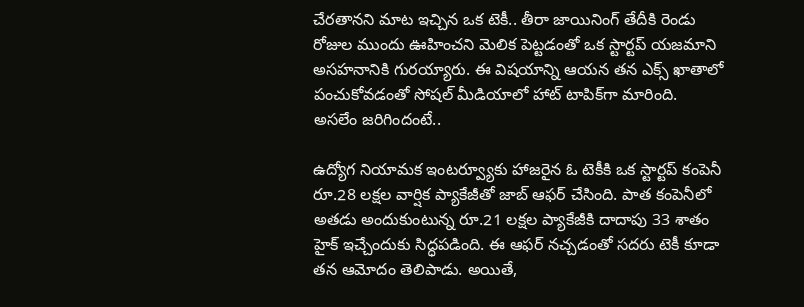చేరతానని మాట ఇచ్చిన ఒక టెకీ.. తీరా జాయినింగ్ తేదీకి రెండు రోజుల ముందు ఊహించని మెలిక పెట్టడంతో ఒక స్టార్టప్ యజమాని అసహనానికి గురయ్యారు. ఈ విషయాన్ని ఆయన తన ఎక్స్ ఖాతాలో పంచుకోవడంతో సోషల్ మీడియాలో హాట్ టాపిక్‌గా మారింది.
అసలేం జరిగిందంటే..

ఉద్యోగ నియామక ఇంటర్వ్యూకు హాజరైన ఓ టెకీకి ఒక స్టార్టప్ కంపెనీ రూ.28 లక్షల వార్షిక ప్యాకేజీతో జాబ్ ఆఫర్ చేసింది. పాత కంపెనీలో అతడు అందుకుంటున్న రూ.21 లక్షల ప్యాకేజీకి దాదాపు 33 శాతం హైక్ ఇచ్చేందుకు సిద్ధపడింది. ఈ ఆఫర్ నచ్చడంతో సదరు టెకీ కూడా తన ఆమోదం తెలిపాడు. అయితే,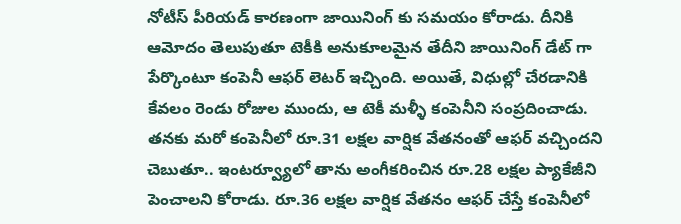నోటీస్ పీరియడ్ కారణంగా జాయినింగ్ కు సమయం కోరాడు. దీనికి ఆమోదం తెలుపుతూ టెకీకి అనుకూలమైన తేదీని జాయినింగ్ డేట్ గా పేర్కొంటూ కంపెనీ ఆఫర్ లెటర్ ఇచ్చింది. అయితే, విధుల్లో చేరడానికి కేవలం రెండు రోజుల ముందు, ఆ టెకీ మళ్ళీ కంపెనీని సంప్రదించాడు. తనకు మరో కంపెనీలో రూ.31 లక్షల వార్షిక వేతనంతో ఆఫర్ వచ్చిందని చెబుతూ.. ఇంటర్వ్యూలో తాను అంగీకరించిన రూ.28 లక్షల ప్యాకేజీని పెంచాలని కోరాడు. రూ.36 లక్షల వార్షిక వేతనం ఆఫర్ చేస్తే కంపెనీలో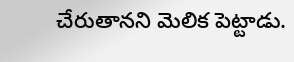చేరుతానని మెలిక పెట్టాడు.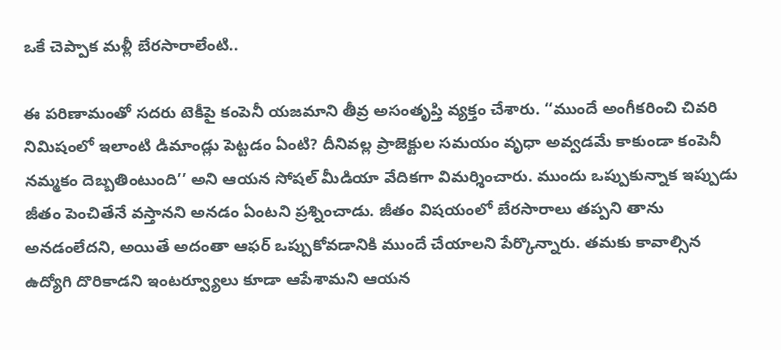ఒకే చెప్పాక మళ్లీ బేరసారాలేంటి..

ఈ పరిణామంతో సదరు టెకీపై కంపెనీ యజమాని తీవ్ర అసంతృప్తి వ్యక్తం చేశారు. ‘‘ముందే అంగీకరించి చివరి నిమిషంలో ఇలాంటి డిమాండ్లు పెట్టడం ఏంటి? దీనివల్ల ప్రాజెక్టుల సమయం వృధా అవ్వడమే కాకుండా కంపెనీ నమ్మకం దెబ్బతింటుంది’’ అని ఆయన సోషల్ మీడియా వేదికగా విమర్శించారు. ముందు ఒప్పుకున్నాక ఇప్పుడు జీతం పెంచితేనే వస్తానని అనడం ఏంటని ప్రశ్నించాడు. జీతం విషయంలో బేరసారాలు తప్పని తాను అనడంలేదని, అయితే అదంతా ఆఫర్ ఒప్పుకోవడానికి ముందే చేయాలని పేర్కొన్నారు. తమకు కావాల్సిన ఉద్యోగి దొరికాడని ఇంటర్వ్యూలు కూడా ఆపేశామని ఆయన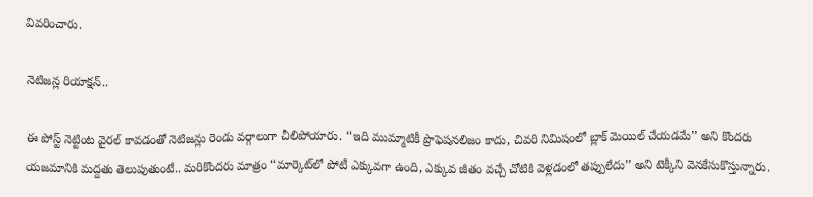వివరించారు.

నెటిజన్ల రియాక్షన్..

ఈ పోస్ట్ నెట్టింట వైరల్ కావడంతో నెటిజన్లు రెండు వర్గాలుగా చీలిపోయారు. ‘‘ఇది ముమ్మాటికీ ప్రొఫెషనలిజం కాదు, చివరి నిమిషంలో బ్లాక్ మెయిల్ చేయడమే’’ అని కొందరు యజమానికి మద్దతు తెలుపుతుంటే.. మరికొందరు మాత్రం ‘‘మార్కెట్‌లో పోటీ ఎక్కువగా ఉంది, ఎక్కువ జీతం వచ్చే చోటికి వెళ్లడంలో తప్పులేదు’’ అని టెక్కీని వెనకేసుకొస్తున్నారు.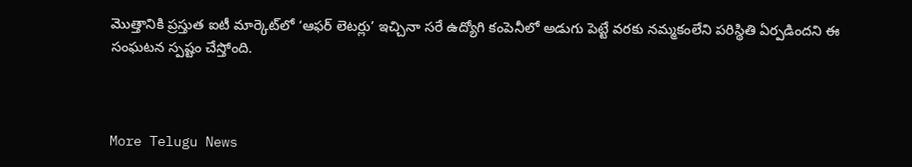మొత్తానికి ప్రస్తుత ఐటీ మార్కెట్‌లో ‘ఆఫర్ లెటర్లు’ ఇచ్చినా సరే ఉద్యోగి కంపెనీలో అడుగు పెట్టే వరకు నమ్మకంలేని పరిస్థితి ఏర్పడిందని ఈ సంఘటన స్పష్టం చేస్తోంది.



More Telugu News